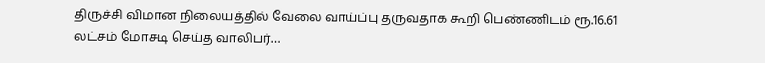திருச்சி விமான நிலையத்தில் வேலை வாய்ப்பு தருவதாக கூறி பெண்ணிடம் ரூ.16.61 லட்சம் மோசடி செய்த வாலிபர்…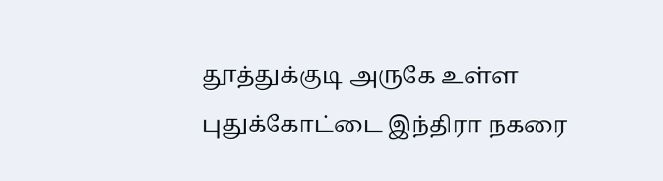தூத்துக்குடி அருகே உள்ள புதுக்கோட்டை இந்திரா நகரை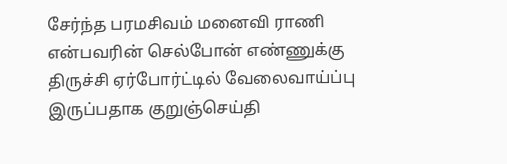சேர்ந்த பரமசிவம் மனைவி ராணி என்பவரின் செல்போன் எண்ணுக்கு திருச்சி ஏர்போர்ட்டில் வேலைவாய்ப்பு இருப்பதாக குறுஞ்செய்தி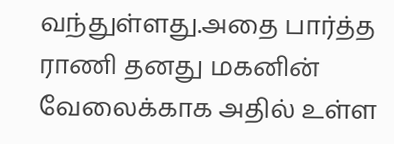வந்துள்ளது.அதை பார்த்த ராணி தனது மகனின் வேலைக்காக அதில் உள்ள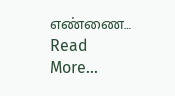எண்ணை… Read More...